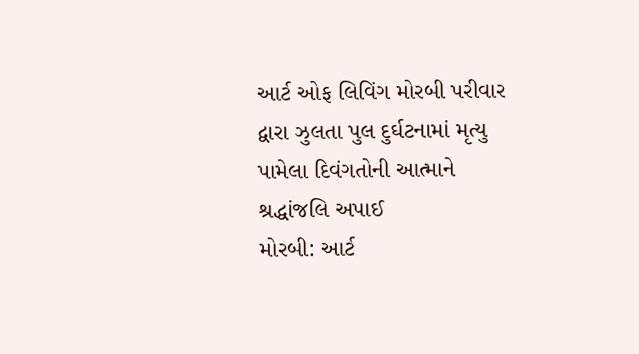આર્ટ ઓફ લિવિંગ મોરબી પરીવાર દ્વારા ઝુલતા પુલ દુર્ઘટનામાં મૃત્યુ પામેલા દિવંગતોની આત્માને શ્રદ્ધાંજલિ અપાઈ
મોરબી: આર્ટ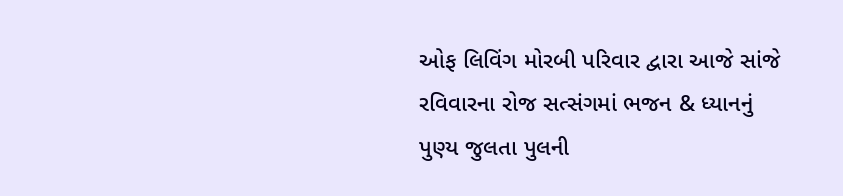ઓફ લિવિંગ મોરબી પરિવાર દ્વારા આજે સાંજે રવિવારના રોજ સત્સંગમાં ભજન & ધ્યાનનું પુણ્ય જુલતા પુલની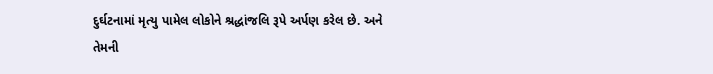દુર્ઘટનામાં મૃત્યુ પામેલ લોકોને શ્રદ્ધાંજલિ રૂપે અર્પણ કરેલ છે. અને તેમની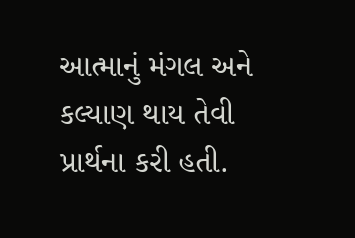આત્માનું મંગલ અને કલ્યાણ થાય તેવી પ્રાર્થના કરી હતી.